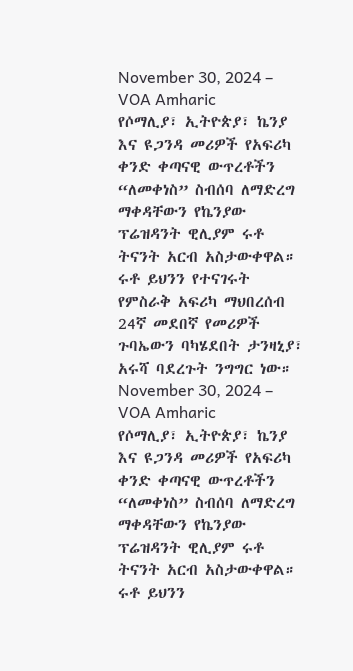November 30, 2024 – VOA Amharic
የሶማሊያ፣ ኢትዮጵያ፣ ኬንያ እና ዩጋንዳ መሪዎች የአፍሪካ ቀንድ ቀጣናዊ ውጥረቶችን “ለመቀነስ” ስብሰባ ለማድረግ ማቀዳቸውን የኬንያው ፕሬዝዳንት ዊሊያም ሩቶ ትናንት አርብ አስታውቀዋል።
ሩቶ ይህንን የተናገሩት የምስራቅ አፍሪካ ማህበረሰብ 24ኛ መደበኛ የመሪዎች ጉባኤውን ባካሄደበት ታንዛኒያ፣ አሩሻ ባደረጉት ንግግር ነው።
November 30, 2024 – VOA Amharic
የሶማሊያ፣ ኢትዮጵያ፣ ኬንያ እና ዩጋንዳ መሪዎች የአፍሪካ ቀንድ ቀጣናዊ ውጥረቶችን “ለመቀነስ” ስብሰባ ለማድረግ ማቀዳቸውን የኬንያው ፕሬዝዳንት ዊሊያም ሩቶ ትናንት አርብ አስታውቀዋል።
ሩቶ ይህንን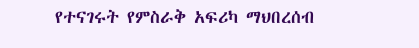የተናገሩት የምስራቅ አፍሪካ ማህበረሰብ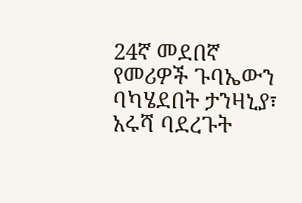24ኛ መደበኛ የመሪዎች ጉባኤውን ባካሄደበት ታንዛኒያ፣ አሩሻ ባደረጉት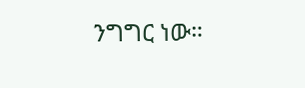ንግግር ነው።